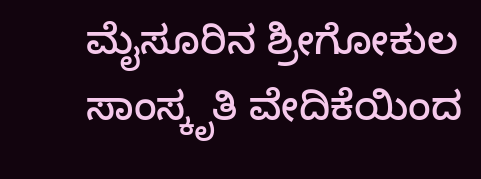ಮೈಸೂರಿನ ಶ್ರೀಗೋಕುಲ ಸಾಂಸ್ಕೃತಿ ವೇದಿಕೆಯಿಂದ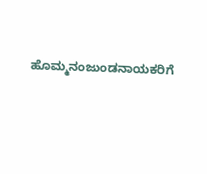ಹೊಮ್ಮನಂಜುಂಡನಾಯಕರಿಗೆ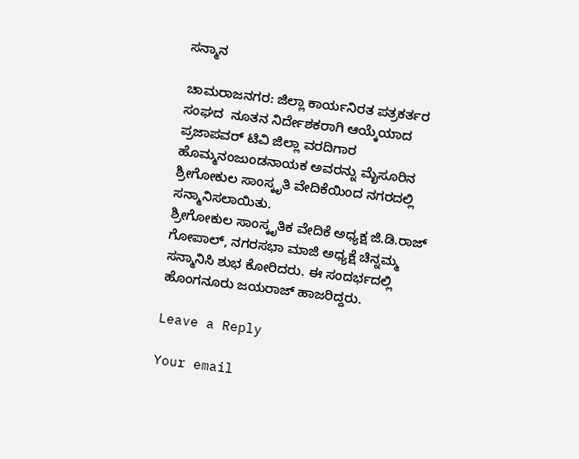ಸನ್ಮಾನ

ಚಾಮರಾಜನಗರ: ಜಿಲ್ಲಾ ಕಾರ್ಯನಿರತ ಪತ್ರಕರ್ತರ ಸಂಘದ  ನೂತನ ನಿರ್ದೇಶಕರಾಗಿ ಆಯ್ಕೆಯಾದ ಪ್ರಜಾಪವರ್ ಟಿವಿ ಜಿಲ್ಲಾ ವರದಿಗಾರ ಹೊಮ್ಮನಂಜುಂಡನಾಯಕ ಅವರನ್ನು ಮೈಸೂರಿನ ಶ್ರೀಗೋಕುಲ ಸಾಂಸ್ಕೃತಿ ವೇದಿಕೆಯಿಂದ ನಗರದಲ್ಲಿ ಸನ್ಮಾನಿಸಲಾಯಿತು.
ಶ್ರೀಗೋಕುಲ ಸಾಂಸ್ಕೃತಿಕ ವೇದಿಕೆ ಅಧ್ಯಕ್ಷ ಜಿ.ಡಿ.ರಾಜ್ ಗೋಪಾಲ್, ನಗರಸಭಾ ಮಾಜಿ ಅಧ್ಯಕ್ಷೆ ಚಿನ್ನಮ್ಮ ಸನ್ಮಾನಿಸಿ ಶುಭ ಕೋರಿದರು. ಈ ಸಂದರ್ಭದಲ್ಲಿ ಹೊಂಗನೂರು ಜಯರಾಜ್ ಹಾಜರಿದ್ದರು.

Leave a Reply

Your email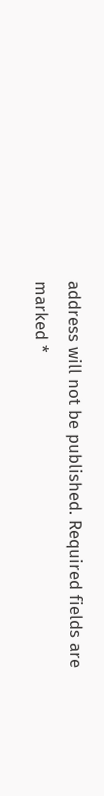address will not be published. Required fields are marked *